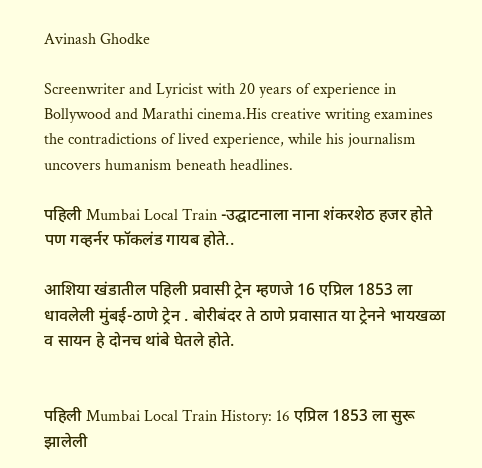Avinash Ghodke

Screenwriter and Lyricist with 20 years of experience in Bollywood and Marathi cinema.His creative writing examines the contradictions of lived experience, while his journalism uncovers humanism beneath headlines.

पहिली Mumbai Local Train -उद्घाटनाला नाना शंकरशेठ हजर होते पण गव्हर्नर फॉकलंड गायब होते..

आशिया खंडातील पहिली प्रवासी ट्रेन म्हणजे 16 एप्रिल 1853 ला धावलेली मुंबई-ठाणे ट्रेन . बोरीबंदर ते ठाणे प्रवासात या ट्रेनने भायखळा व सायन हे दोनच थांबे घेतले होते.


पहिली Mumbai Local Train History: 16 एप्रिल 1853 ला सुरू झालेली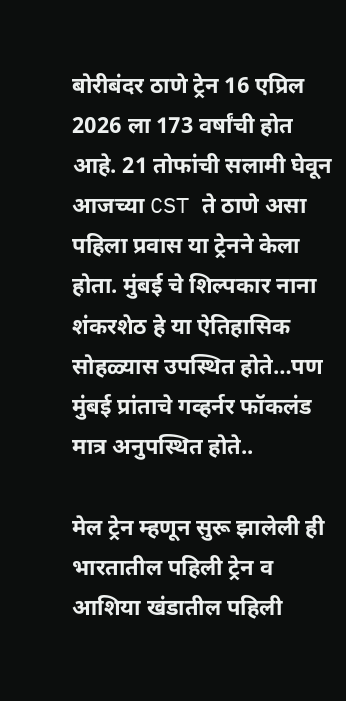बोरीबंदर ठाणे ट्रेन 16 एप्रिल 2026 ला 173 वर्षांची होत आहे. 21 तोफांची सलामी घेवून आजच्या CST ते ठाणे असा पहिला प्रवास या ट्रेनने केला होता. मुंबई चे शिल्पकार नाना शंकरशेठ हे या ऐतिहासिक सोहळ्यास उपस्थित होते…पण मुंबई प्रांताचे गव्हर्नर फॉकलंड मात्र अनुपस्थित होते..

मेल ट्रेन म्हणून सुरू झालेली ही भारतातील पहिली ट्रेन व आशिया खंडातील पहिली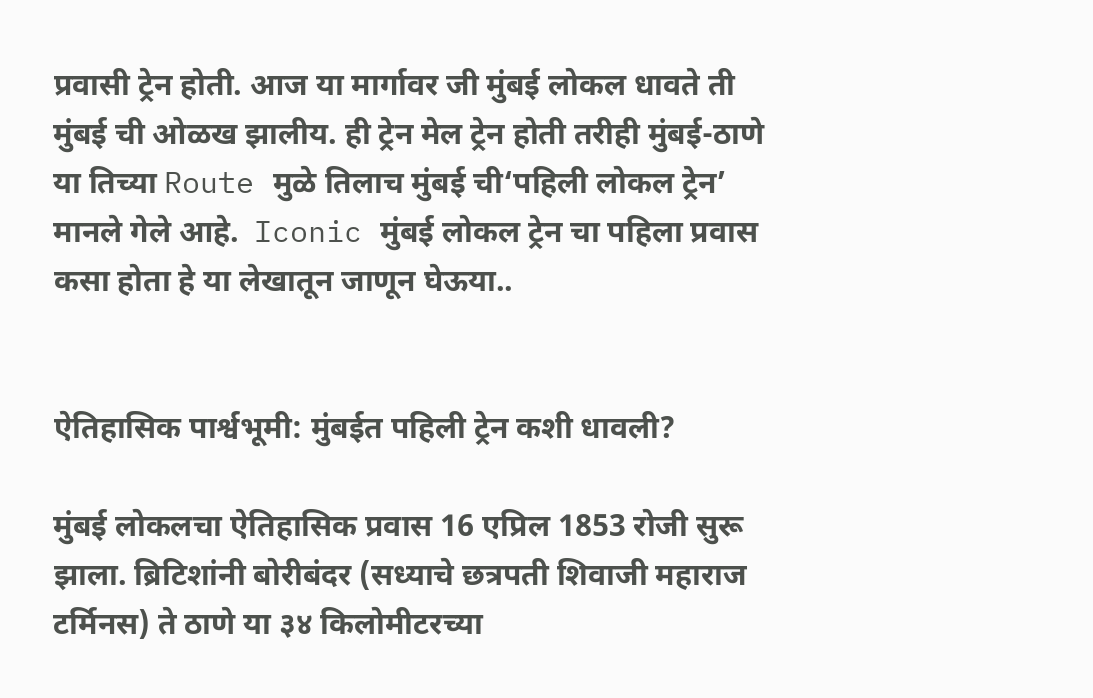प्रवासी ट्रेन होती. आज या मार्गावर जी मुंबई लोकल धावते ती मुंबई ची ओळख झालीय. ही ट्रेन मेल ट्रेन होती तरीही मुंबई-ठाणे या तिच्या Route मुळे तिलाच मुंबई ची‘पहिली लोकल ट्रेन’ मानले गेले आहे.  Iconic मुंबई लोकल ट्रेन चा पहिला प्रवास कसा होता हे या लेखातून जाणून घेऊया..


ऐतिहासिक पार्श्वभूमी: मुंबईत पहिली ट्रेन कशी धावली?

मुंबई लोकलचा ऐतिहासिक प्रवास 16 एप्रिल 1853 रोजी सुरू झाला. ब्रिटिशांनी बोरीबंदर (सध्याचे छत्रपती शिवाजी महाराज टर्मिनस) ते ठाणे या ३४ किलोमीटरच्या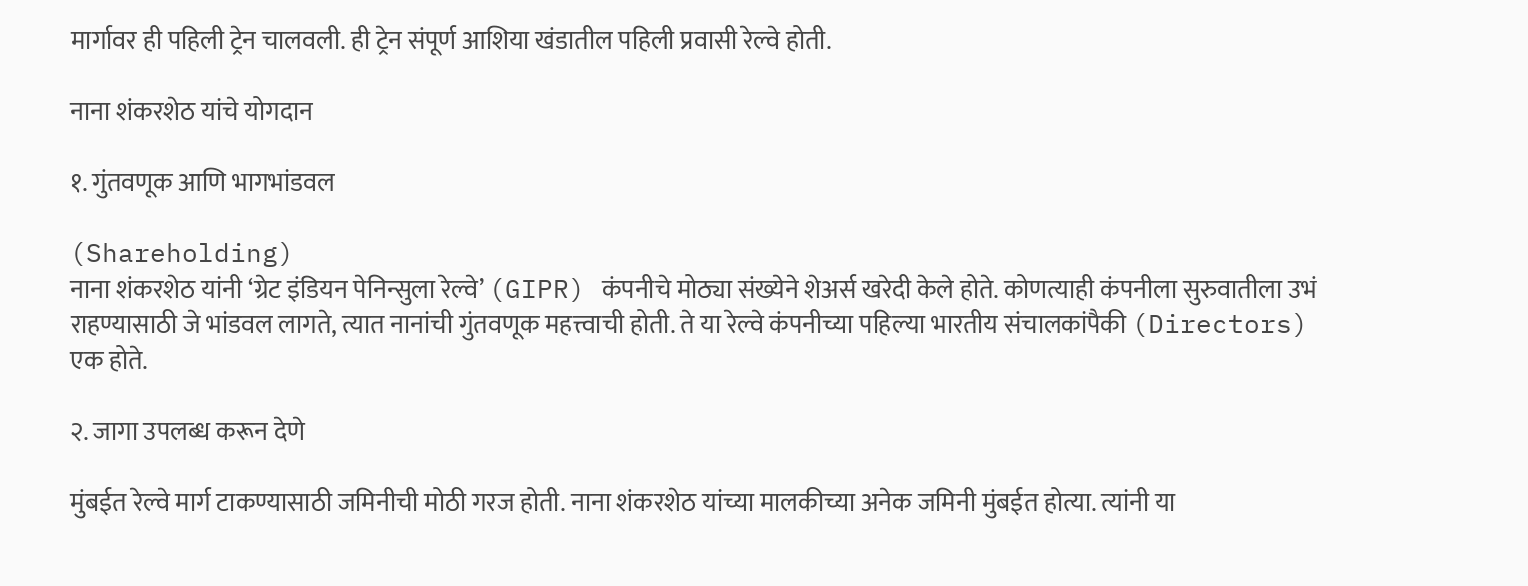मार्गावर ही पहिली ट्रेन चालवली. ही ट्रेन संपूर्ण आशिया खंडातील पहिली प्रवासी रेल्वे होती.

नाना शंकरशेठ यांचे योगदान

१. गुंतवणूक आणि भागभांडवल

(Shareholding)
नाना शंकरशेठ यांनी ‘ग्रेट इंडियन पेनिन्सुला रेल्वे’ (GIPR) कंपनीचे मोठ्या संख्येने शेअर्स खरेदी केले होते. कोणत्याही कंपनीला सुरुवातीला उभं राहण्यासाठी जे भांडवल लागते, त्यात नानांची गुंतवणूक महत्त्वाची होती. ते या रेल्वे कंपनीच्या पहिल्या भारतीय संचालकांपैकी (Directors) एक होते.

२. जागा उपलब्ध करून देणे

मुंबईत रेल्वे मार्ग टाकण्यासाठी जमिनीची मोठी गरज होती. नाना शंकरशेठ यांच्या मालकीच्या अनेक जमिनी मुंबईत होत्या. त्यांनी या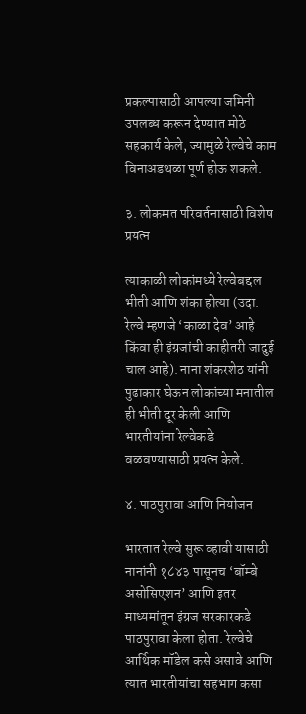प्रकल्पासाठी आपल्या जमिनी उपलब्ध करून देण्यात मोठे सहकार्य केले, ज्यामुळे रेल्वेचे काम विनाअडथळा पूर्ण होऊ शकले.

३. लोकमत परिवर्तनासाठी विशेष प्रयत्न

त्याकाळी लोकांमध्ये रेल्वेबद्दल भीती आणि शंका होत्या (उदा. रेल्वे म्हणजे ‘काळा देव’ आहे किंवा ही इंग्रजांची काहीतरी जादुई चाल आहे). नाना शंकरशेठ यांनी पुढाकार घेऊन लोकांच्या मनातील ही भीती दूर केली आणि भारतीयांना रेल्वेकडे वळवण्यासाठी प्रयत्न केले.

४. पाठपुरावा आणि नियोजन

भारतात रेल्वे सुरू व्हावी यासाठी नानांनी १८४३ पासूनच ‘बॉम्बे असोसिएशन’ आणि इतर माध्यमांतून इंग्रज सरकारकडे पाठपुरावा केला होता. रेल्वेचे आर्थिक मॉडेल कसे असावे आणि त्यात भारतीयांचा सहभाग कसा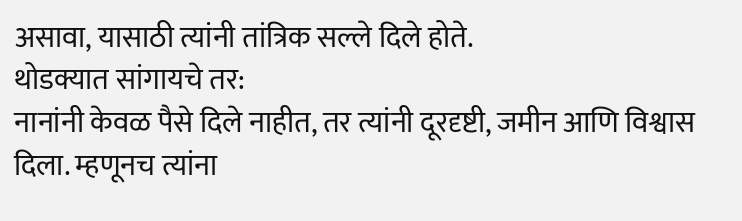असावा, यासाठी त्यांनी तांत्रिक सल्ले दिले होते.
थोडक्यात सांगायचे तर:
नानांनी केवळ पैसे दिले नाहीत, तर त्यांनी दूरदृष्टी, जमीन आणि विश्वास दिला. म्हणूनच त्यांना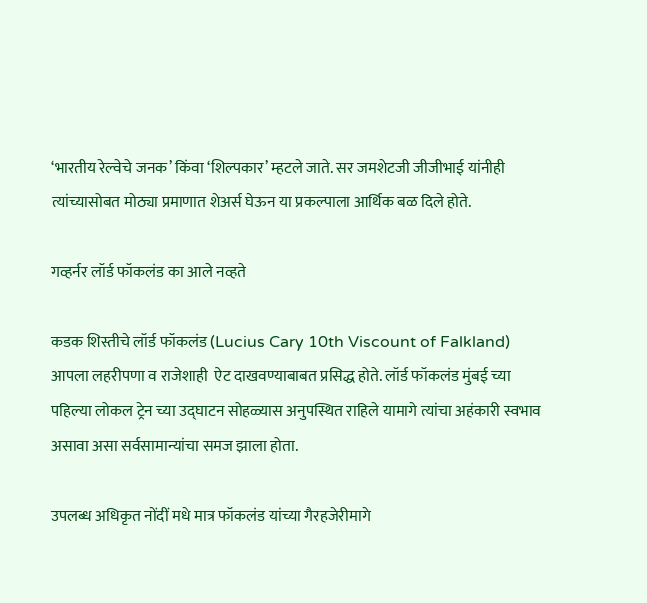‘भारतीय रेल्वेचे जनक’ किंवा ‘शिल्पकार’ म्हटले जाते. सर जमशेटजी जीजीभाई यांनीही त्यांच्यासोबत मोठ्या प्रमाणात शेअर्स घेऊन या प्रकल्पाला आर्थिक बळ दिले होते.

गव्हर्नर लॉर्ड फॉकलंड का आले नव्हते

कडक शिस्तीचे लॉर्ड फॉकलंड (Lucius Cary 10th Viscount of Falkland) आपला लहरीपणा व राजेशाही  ऐट दाखवण्याबाबत प्रसिद्ध होते. लॉर्ड फॉकलंड मुंबई च्या पहिल्या लोकल ट्रेन च्या उद्घाटन सोहळ्यास अनुपस्थित राहिले यामागे त्यांचा अहंकारी स्वभाव असावा असा सर्वसामान्यांचा समज झाला होता.

उपलब्ध अधिकृत नोंदीं मधे मात्र फॉकलंड यांच्या गैरहजेरीमागे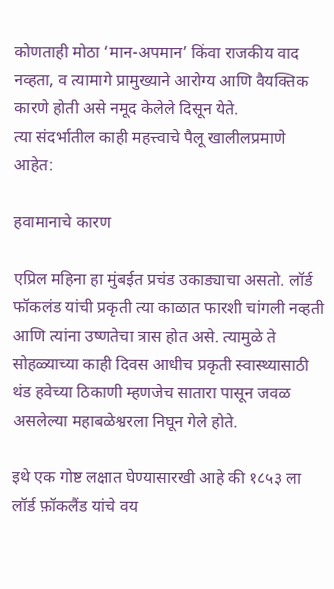कोणताही मोठा ‘मान-अपमान’ किंवा राजकीय वाद नव्हता, व त्यामागे प्रामुख्याने आरोग्य आणि वैयक्तिक कारणे होती असे नमूद केलेले दिसून येते.
त्या संदर्भातील काही महत्त्वाचे पैलू खालीलप्रमाणे आहेत:

हवामानाचे कारण

एप्रिल महिना हा मुंबईत प्रचंड उकाड्याचा असतो. लॉर्ड फॉकलंड यांची प्रकृती त्या काळात फारशी चांगली नव्हती आणि त्यांना उष्णतेचा त्रास होत असे. त्यामुळे ते सोहळ्याच्या काही दिवस आधीच प्रकृती स्वास्थ्यासाठी थंड हवेच्या ठिकाणी म्हणजेच‌ सातारा पासून जवळ असलेल्या महाबळेश्वरला निघून गेले होते.

इथे एक गोष्ट लक्षात घेण्यासारखी आहे की १८५३ ला लॉर्ड फ़ॉकलैंड यांचे वय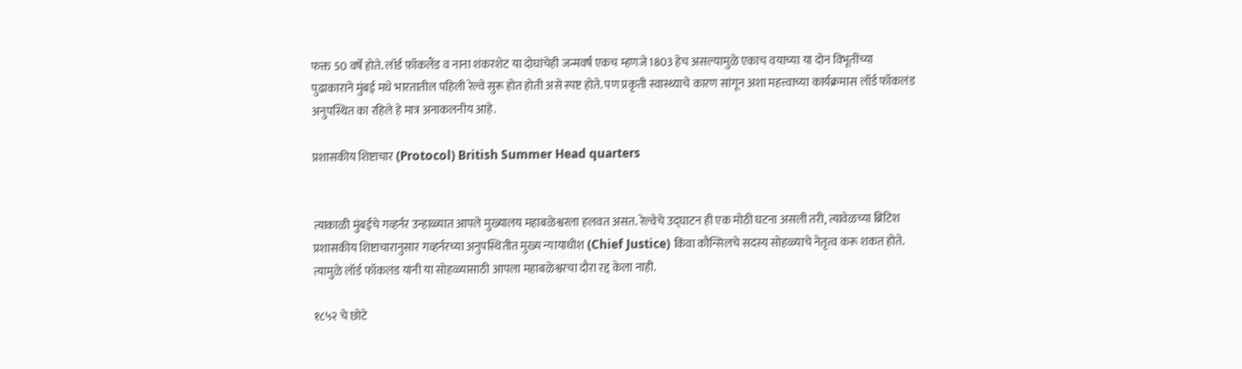फक्त 50 वर्षे होते. लॉर्ड फ़ॉकलैंड व नाना शंकरशेट या दोघांचेही जन्मवर्ष एकच म्हणजे 1803 हेच असल्यामुळे एकाच वयाच्या या दोन विभूतींच्या पुढाकाराने मुंबई मधे भारतातील पहिली रेल्वे सुरू होत होती असे स्पष्ट होते. पण प्रकृती स्वास्थ्याचे कारण सांगून अशा महत्त्वाच्या कार्यक्रमास लॉर्ड फॉकलंड अनुपस्थित का रहिले हे मात्र अनाकलनीय आहे.

प्रशासकीय शिष्टाचार (Protocol) British Summer Head quarters


त्याकाळी मुंबईचे गव्हर्नर उन्हाळ्यात आपले मुख्यालय महाबळेश्वरला हलवत असत. रेल्वेचे उद्घाटन ही एक मोठी घटना असली तरी, त्यावेळच्या ब्रिटिश प्रशासकीय शिष्टाचारानुसार गव्हर्नरच्या अनुपस्थितीत मुख्य न्यायाधीश (Chief Justice) किंवा कौन्सिलचे सदस्य सोहळ्याचे नेतृत्व करू शकत होते. त्यामुळे लॉर्ड फॉकलंड यांनी या सोहळ्यासाठी आपला महाबळेश्वरचा दौरा रद्द केला नाही.

१८५२ चे छोटे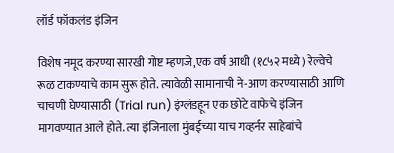लॉर्ड फॉकलंड इंजिन

विशेष नमूद करण्या सारखी गोष्ट म्हणजे,एक वर्ष आधी (१८५२ मध्ये) रेल्वेचे रूळ टाकण्याचे काम सुरू होते. त्यावेळी सामानाची ने-आण करण्यासाठी आणि चाचणी घेण्यासाठी (Trial run) इंग्लंडहून एक छोटे वाफेचे इंजिन मागवण्यात आले होते. त्या इंजिनाला मुंबईच्या याच गव्हर्नर साहेबांचे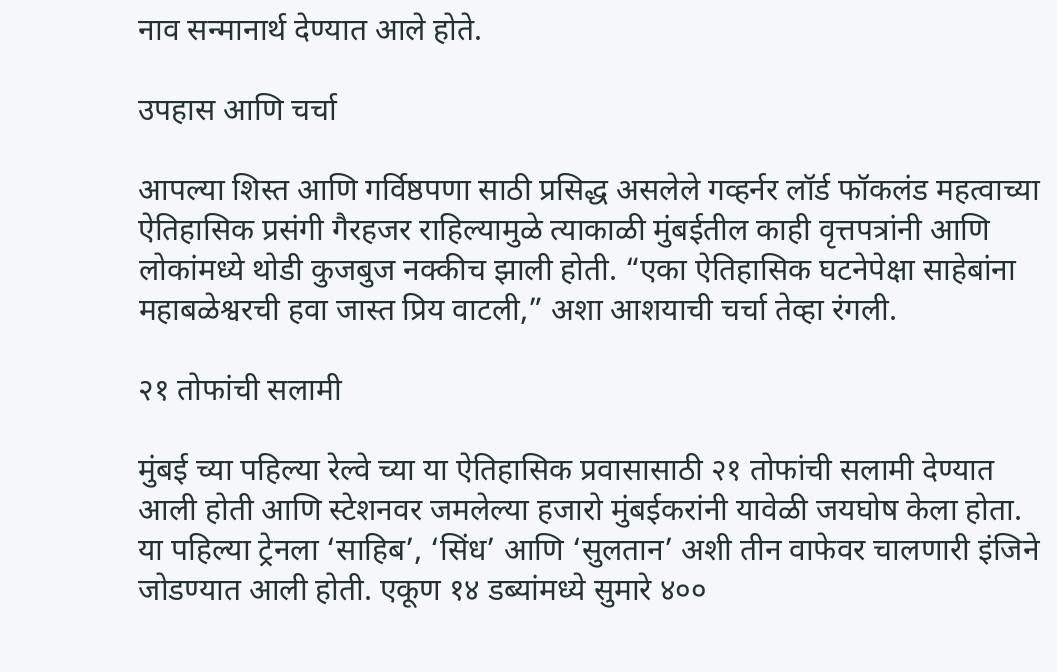नाव सन्मानार्थ देण्यात आले होते.

उपहास आणि चर्चा

आपल्या शिस्त आणि गर्विष्ठपणा साठी प्रसिद्ध असलेले गव्हर्नर लॉर्ड फॉकलंड महत्वाच्या ऐतिहासिक प्रसंगी गैरहजर राहिल्यामुळे त्याकाळी मुंबईतील काही वृत्तपत्रांनी आणि लोकांमध्ये थोडी कुजबुज नक्कीच झाली होती. “एका ऐतिहासिक घटनेपेक्षा साहेबांना महाबळेश्वरची हवा जास्त प्रिय वाटली,” अशा आशयाची चर्चा तेव्हा रंगली.

२१ तोफांची सलामी

मुंबई च्या पहिल्या रेल्वे च्या या ऐतिहासिक प्रवासासाठी २१ तोफांची सलामी देण्यात आली होती आणि स्टेशनवर जमलेल्या हजारो मुंबईकरांनी यावेळी जयघोष केला होता. या पहिल्या ट्रेनला ‘साहिब’, ‘सिंध’ आणि ‘सुलतान’ अशी तीन वाफेवर चालणारी इंजिने जोडण्यात आली होती. एकूण १४ डब्यांमध्ये सुमारे ४००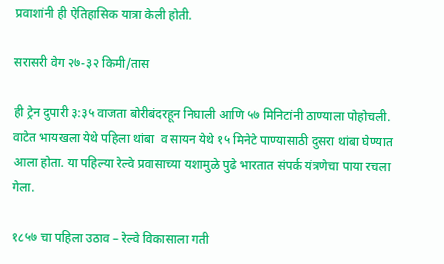प्रवाशांनी ही ऐतिहासिक यात्रा केली होती.

सरासरी वेग २७-३२ किमी/तास

ही ट्रेन दुपारी ३:३५ वाजता बोरीबंदरहून निघाली आणि ५७ मिनिटांनी ठाण्याला पोहोचली. वाटेत भायखला येथे पहिला थांबा  व सायन येथे १५ मिनेटे पाण्यासाठी दुसरा थांबा घेण्यात आला होता. या पहिल्या रेल्वे प्रवासाच्या यशामुळे पुढे भारतात संपर्क यंत्रणेचा पाया रचला गेला.

१८५७ चा पहिला उठाव – रेल्वे विकासाला गती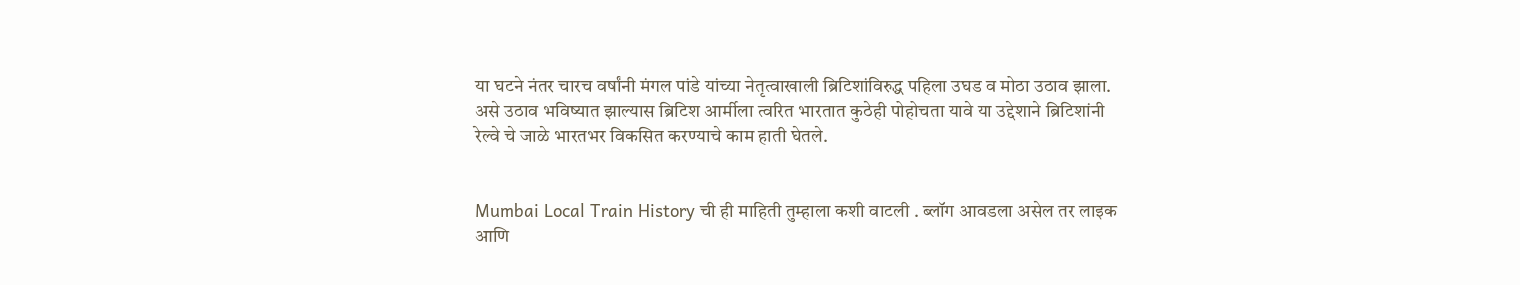या घटने नंतर चारच वर्षांनी मंगल पांडे यांच्या नेतृत्वाखाली ब्रिटिशांविरुद्ध पहिला उघड व मोठा उठाव झाला. असे उठाव भविष्यात झाल्यास ब्रिटिश आर्मीला त्वरित भारतात कुठेही पोहोचता यावे या उद्देशाने ब्रिटिशांनी रेल्वे चे जाळे भारतभर विकसित करण्याचे काम हाती घेतले.


Mumbai Local Train History ची ही माहिती तुम्हाला कशी वाटली . ब्लॉग आवडला असेल तर लाइक आणि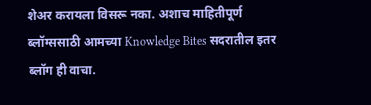शेअर करायला विसरू नका. अशाच माहितीपूर्ण ब्लॉग्ससाठी आमच्या Knowledge Bites सदरातील इतर ब्लॉग ही वाचा.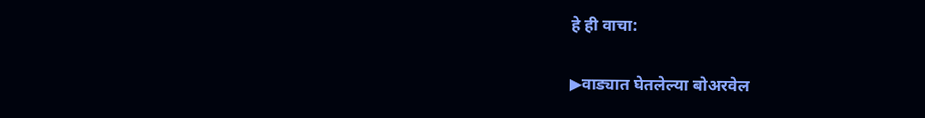हे ही वाचा:

▶वाड्यात घेतलेल्या बोअरवेल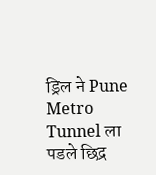ड्रिल ने Pune Metro Tunnel ला पडले छिद्र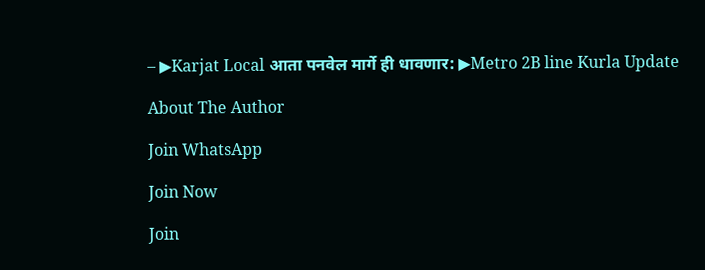– ▶Karjat Local आता पनवेल मार्गे ही धावणार: ▶Metro 2B line Kurla Update

About The Author

Join WhatsApp

Join Now

Join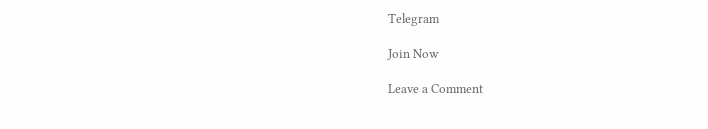Telegram

Join Now

Leave a Comment